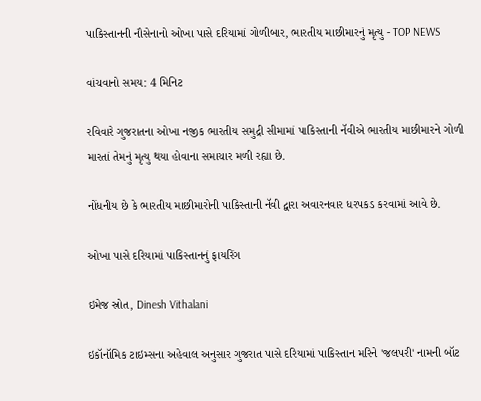પાકિસ્તાનની નૌસેનાનો ઓખા પાસે દરિયામાં ગોળીબાર, ભારતીય માછીમારનું મૃત્યુ - TOP NEWS

વાંચવાનો સમય: 4 મિનિટ

રવિવારે ગુજરાતના ઓખા નજીક ભારતીય સમુદ્રી સીમામાં પાકિસ્તાની નૅવીએ ભારતીય માછીમારને ગોળી મારતાં તેમનું મૃત્યુ થયા હોવાના સમાચાર મળી રહ્યા છે.

નોંધનીય છે કે ભારતીય માછીમારોની પાકિસ્તાની નૅવી દ્વારા અવારનવાર ધરપકડ કરવામાં આવે છે.

ઓખા પાસે દરિયામાં પાકિસ્તાનનું ફાયરિંગ

ઇમેજ સ્રોત, Dinesh Vithalani

ઇકૉનૉમિક ટાઇમ્સના અહેવાલ અનુસાર ગુજરાત પાસે દરિયામાં પાકિસ્તાન મરિને 'જલપરી' નામની બૉટ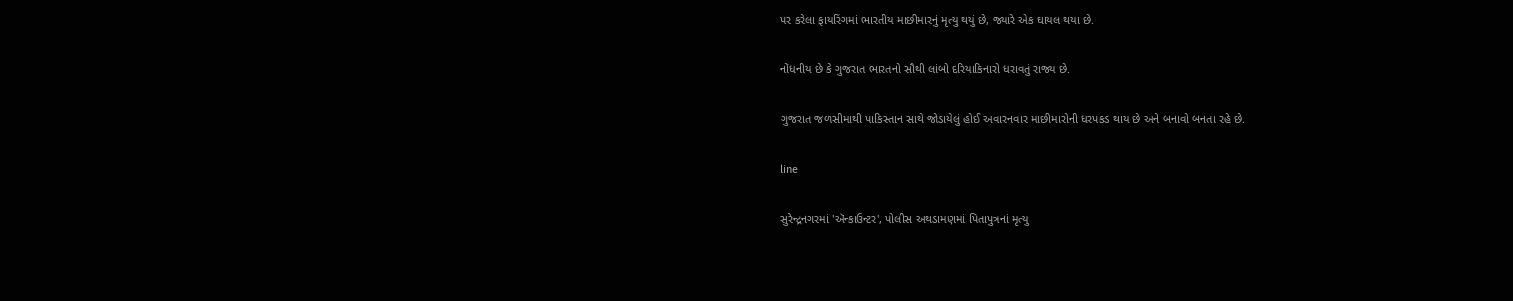પર કરેલા ફાયરિંગમાં ભારતીય માછીમારનું મૃત્યુ થયું છે, જ્યારે એક ઘાયલ થયા છે.

નોંધનીય છે કે ગુજરાત ભારતનો સૌથી લાંબો દરિયાકિનારો ધરાવતું રાજ્ય છે.

ગુજરાત જળસીમાથી પાકિસ્તાન સાથે જોડાયેલું હોઈ અવારનવાર માછીમારોની ધરપકડ થાય છે અને બનાવો બનતા રહે છે.

line

સુરેન્દ્રનગરમાં 'ઍન્કાઉન્ટર', પોલીસ અથડામણમાં પિતાપુત્રનાં મૃત્યુ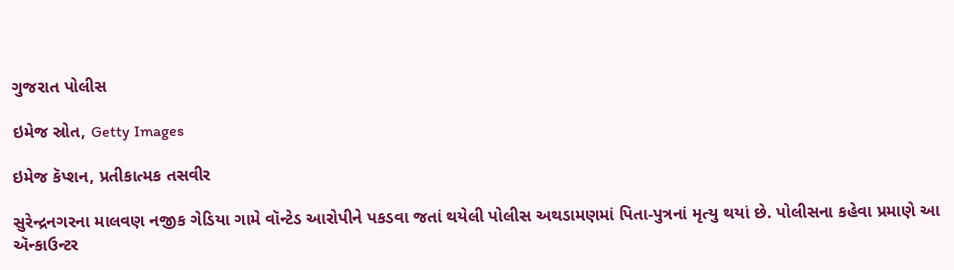ગુજરાત પોલીસ

ઇમેજ સ્રોત, Getty Images

ઇમેજ કૅપ્શન, પ્રતીકાત્મક તસવીર

સુરેન્દ્રનગરના માલવણ નજીક ગેડિયા ગામે વૉન્ટેડ આરોપીને પકડવા જતાં થયેલી પોલીસ અથડામણમાં પિતા-પુત્રનાં મૃત્યુ થયાં છે. પોલીસના કહેવા પ્રમાણે આ ઍન્કાઉન્ટર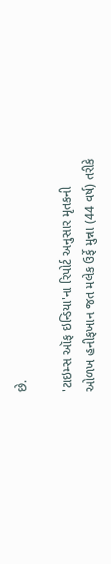છે.

'ટાઇમ્સ ઑફ ઇન્ડિયા'ના રિપોર્ટ અનુસાર મૃતકની ઓળખ હનીફખાન જત મલેક ઉર્ફે મુન્ના (44 વર્ષ) તરીકે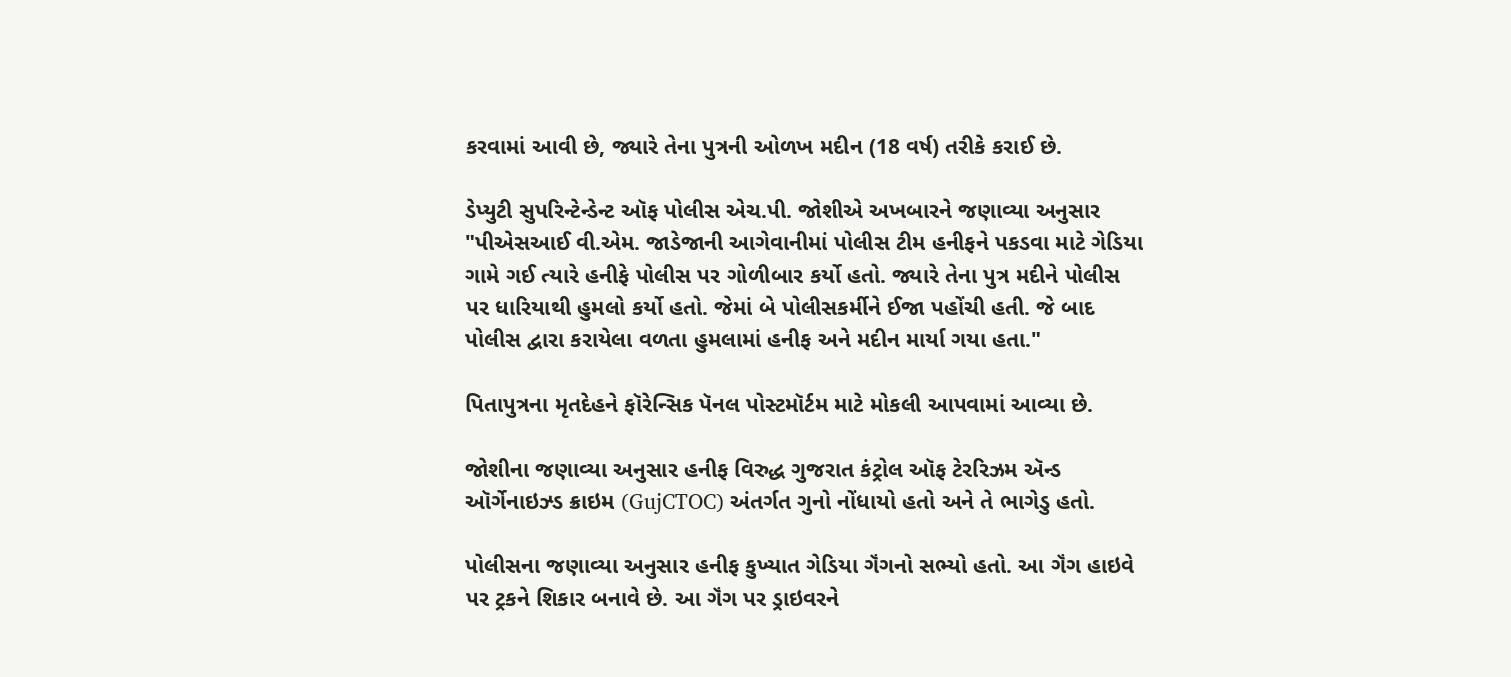કરવામાં આવી છે, જ્યારે તેના પુત્રની ઓળખ મદીન (18 વર્ષ) તરીકે કરાઈ છે.

ડેપ્યુટી સુપરિન્ટેન્ડેન્ટ ઑફ પોલીસ એચ.પી. જોશીએ અખબારને જણાવ્યા અનુસાર "પીએસઆઈ વી.એમ. જાડેજાની આગેવાનીમાં પોલીસ ટીમ હનીફને પકડવા માટે ગેડિયા ગામે ગઈ ત્યારે હનીફે પોલીસ પર ગોળીબાર કર્યો હતો. જ્યારે તેના પુત્ર મદીને પોલીસ પર ધારિયાથી હુમલો કર્યો હતો. જેમાં બે પોલીસકર્મીને ઈજા પહોંચી હતી. જે બાદ પોલીસ દ્વારા કરાયેલા વળતા હુમલામાં હનીફ અને મદીન માર્યા ગયા હતા."

પિતાપુત્રના મૃતદેહને ફૉરેન્સિક પૅનલ પોસ્ટમૉર્ટમ માટે મોકલી આપવામાં આવ્યા છે.

જોશીના જણાવ્યા અનુસાર હનીફ વિરુદ્ધ ગુજરાત કંટ્રોલ ઑફ ટેરરિઝમ ઍન્ડ ઑર્ગેનાઇઝ્ડ ક્રાઇમ (GujCTOC) અંતર્ગત ગુનો નોંધાયો હતો અને તે ભાગેડુ હતો.

પોલીસના જણાવ્યા અનુસાર હનીફ કુખ્યાત ગેડિયા ગૅંગનો સભ્યો હતો. આ ગૅંગ હાઇવે પર ટ્રકને શિકાર બનાવે છે. આ ગૅંગ પર ડ્રાઇવરને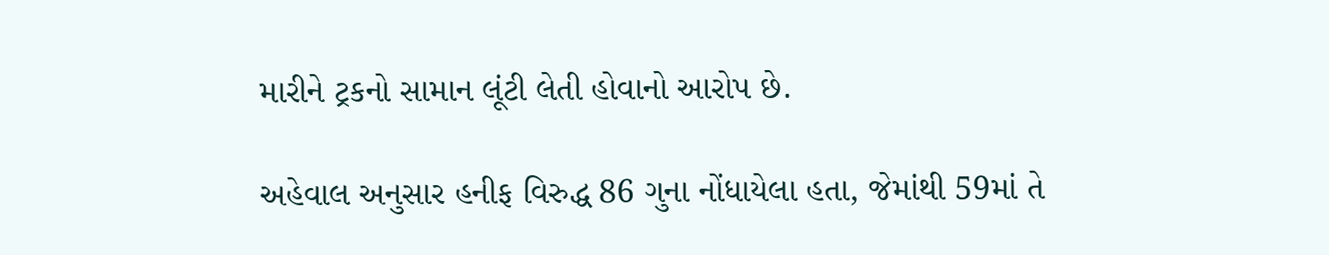મારીને ટ્રકનો સામાન લૂંટી લેતી હોવાનો આરોપ છે.

અહેવાલ અનુસાર હનીફ વિરુદ્ધ 86 ગુના નોંધાયેલા હતા, જેમાંથી 59માં તે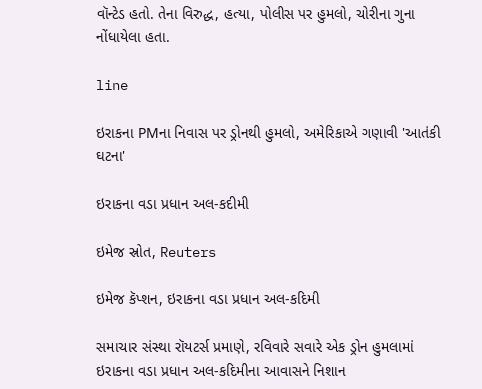વૉન્ટેડ હતો. તેના વિરુદ્ધ, હત્યા, પોલીસ પર હુમલો, ચોરીના ગુના નોંધાયેલા હતા.

line

ઇરાકના PMના નિવાસ પર ડ્રોનથી હુમલો, અમેરિકાએ ગણાવી 'આતંકી ઘટના'

ઇરાકના વડા પ્રધાન અલ-કદીમી

ઇમેજ સ્રોત, Reuters

ઇમેજ કૅપ્શન, ઇરાકના વડા પ્રધાન અલ-કદિમી

સમાચાર સંસ્થા રૉયટર્સ પ્રમાણે, રવિવારે સવારે એક ડ્રોન હુમલામાં ઇરાકના વડા પ્રધાન અલ-કદિમીના આવાસને નિશાન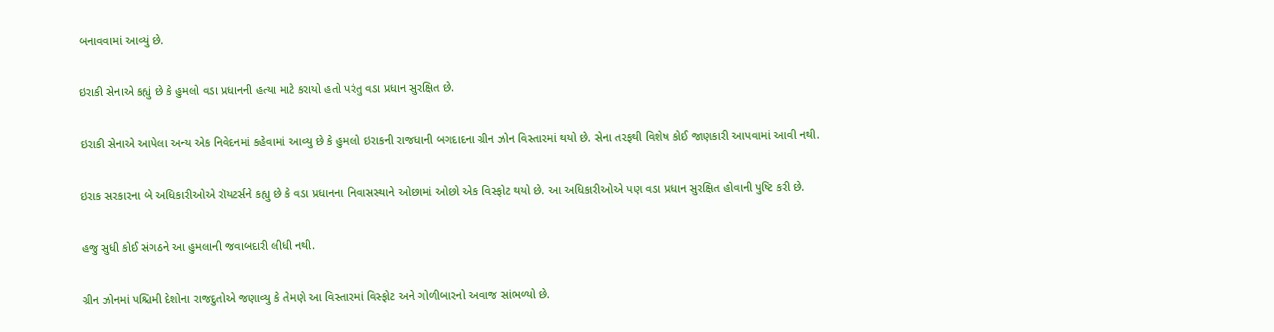બનાવવામાં આવ્યું છે.

ઇરાકી સેનાએ કહ્યું છે કે હુમલો વડા પ્રધાનની હત્યા માટે કરાયો હતો પરંતુ વડા પ્રધાન સુરક્ષિત છે.

ઇરાકી સેનાએ આપેલા અન્ય એક નિવેદનમાં કહેવામાં આવ્યુ છે કે હુમલો ઇરાકની રાજધાની બગદાદના ગ્રીન ઝોન વિસ્તારમાં થયો છે. સેના તરફથી વિશેષ કોઈ જાણકારી આપવામાં આવી નથી.

ઇરાક સરકારના બે અધિકારીઓએ રૉયટર્સને કહ્યુ છે કે વડા પ્રધાનના નિવાસસ્થાને ઓછામાં ઓછો એક વિસ્ફોટ થયો છે. આ અધિકારીઓએ પણ વડા પ્રધાન સુરક્ષિત હોવાની પુષ્ટિ કરી છે.

હજુ સુધી કોઈ સંગઠને આ હુમલાની જવાબદારી લીધી નથી.

ગ્રીન ઝોનમાં પશ્ચિમી દેશોના રાજદુતોએ જણાવ્યુ કે તેમણે આ વિસ્તારમાં વિસ્ફોટ અને ગોળીબારનો અવાજ સાંભળ્યો છે.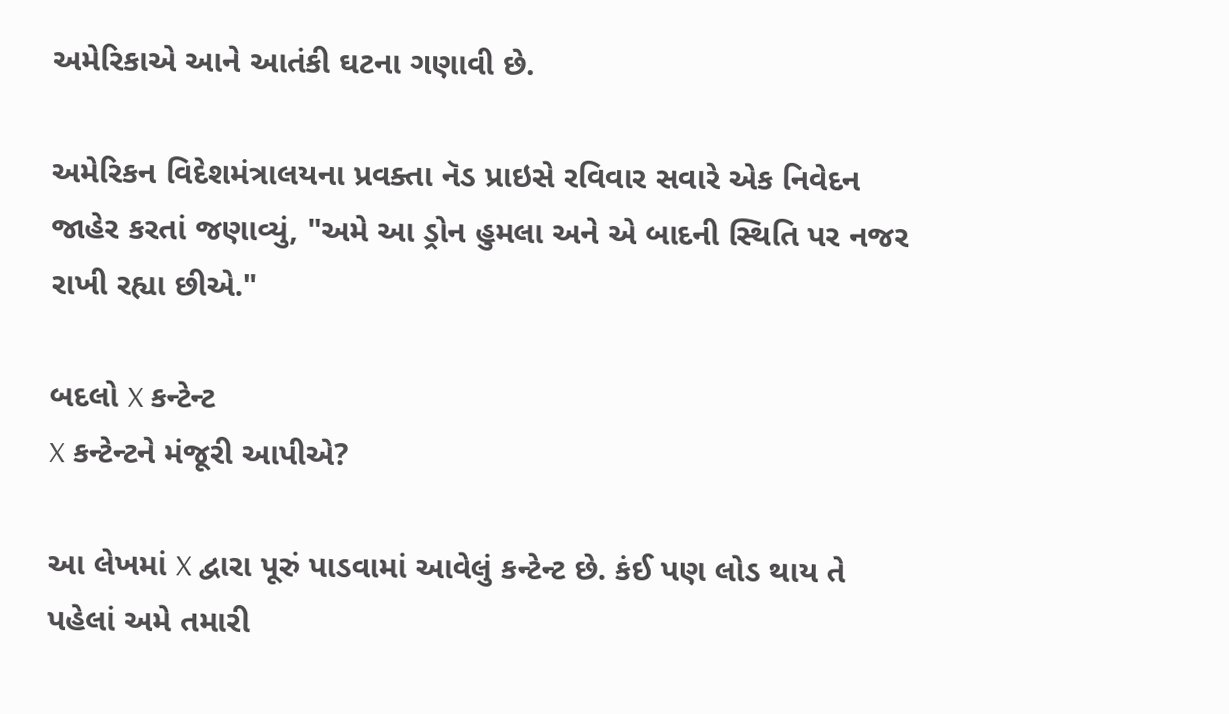અમેરિકાએ આને આતંકી ઘટના ગણાવી છે.

અમેરિકન વિદેશમંત્રાલયના પ્રવક્તા નૅડ પ્રાઇસે રવિવાર સવારે એક નિવેદન જાહેર કરતાં જણાવ્યું, "અમે આ ડ્રોન હુમલા અને એ બાદની સ્થિતિ પર નજર રાખી રહ્યા છીએ."

બદલો X કન્ટેન્ટ
X કન્ટેન્ટને મંજૂરી આપીએ?

આ લેખમાં X દ્વારા પૂરું પાડવામાં આવેલું કન્ટેન્ટ છે. કંઈ પણ લોડ થાય તે પહેલાં અમે તમારી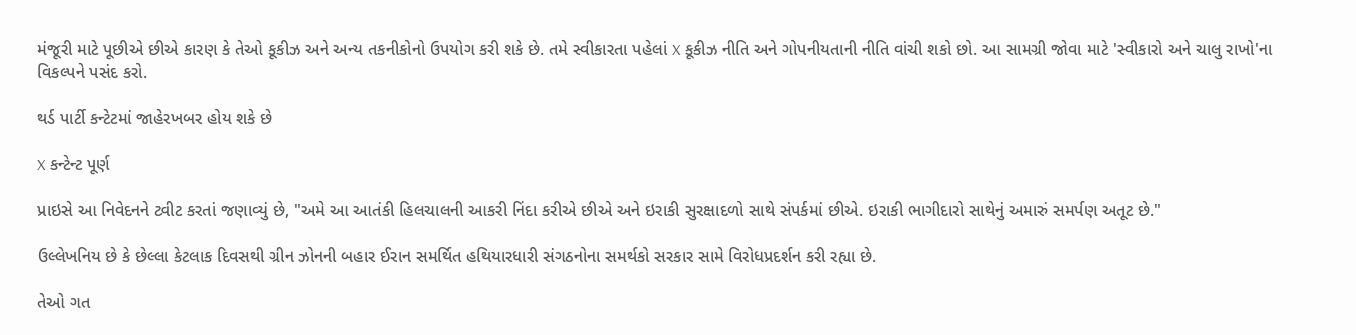મંજૂરી માટે પૂછીએ છીએ કારણ કે તેઓ કૂકીઝ અને અન્ય તકનીકોનો ઉપયોગ કરી શકે છે. તમે સ્વીકારતા પહેલાં X કૂકીઝ નીતિ અને ગોપનીયતાની નીતિ વાંચી શકો છો. આ સામગ્રી જોવા માટે 'સ્વીકારો અને ચાલુ રાખો'ના વિકલ્પને પસંદ કરો.

થર્ડ પાર્ટી કન્ટેટમાં જાહેરખબર હોય શકે છે

X કન્ટેન્ટ પૂર્ણ

પ્રાઇસે આ નિવેદનને ટ્વીટ કરતાં જણાવ્યું છે, "અમે આ આતંકી હિલચાલની આકરી નિંદા કરીએ છીએ અને ઇરાકી સુરક્ષાદળો સાથે સંપર્કમાં છીએ. ઇરાકી ભાગીદારો સાથેનું અમારું સમર્પણ અતૂટ છે."

ઉલ્લેખનિય છે કે છેલ્લા કેટલાક દિવસથી ગ્રીન ઝોનની બહાર ઈરાન સમર્થિત હથિયારધારી સંગઠનોના સમર્થકો સરકાર સામે વિરોધપ્રદર્શન કરી રહ્યા છે.

તેઓ ગત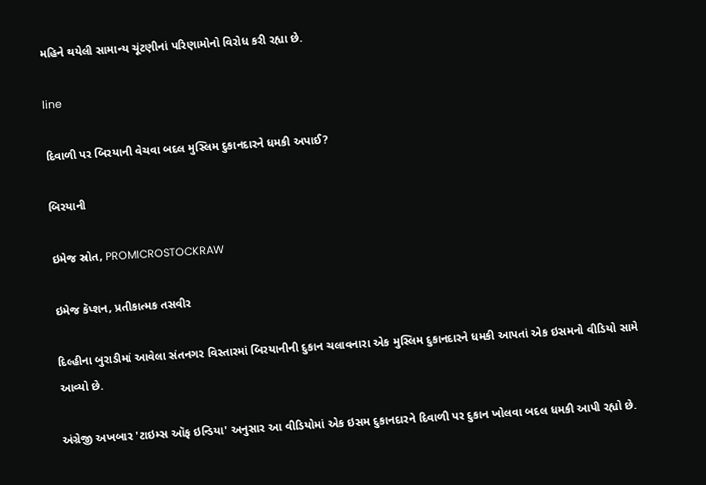મહિને થયેલી સામાન્ય ચૂંટણીનાં પરિણામોનો વિરોધ કરી રહ્યા છે.

line

દિવાળી પર બિરયાની વેચવા બદલ મુસ્લિમ દુકાનદારને ધમકી અપાઈ?

બિરયાની

ઇમેજ સ્રોત, PROMICROSTOCKRAW

ઇમેજ કૅપ્શન, પ્રતીકાત્મક તસવીર

દિલ્હીના બુરાડીમાં આવેલા સંતનગર વિસ્તારમાં બિરયાનીની દુકાન ચલાવનારા એક મુસ્લિમ દુકાનદારને ધમકી આપતાં એક ઇસમનો વીડિયો સામે આવ્યો છે.

અંગ્રેજી અખબાર 'ટાઇમ્સ ઑફ ઇન્ડિયા' અનુસાર આ વીડિયોમાં એક ઇસમ દુકાનદારને દિવાળી પર દુકાન ખોલવા બદલ ધમકી આપી રહ્યો છે.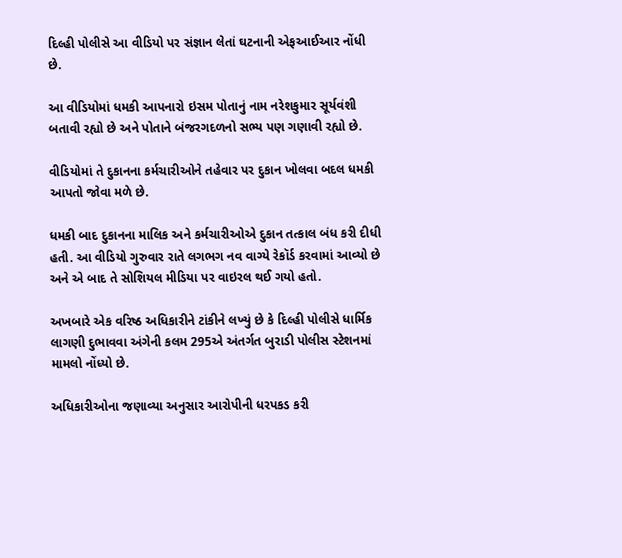દિલ્હી પોલીસે આ વીડિયો પર સંજ્ઞાન લેતાં ઘટનાની એફઆઈઆર નોંધી છે.

આ વીડિયોમાં ધમકી આપનારો ઇસમ પોતાનું નામ નરેશકુમાર સૂર્યવંશી બતાવી રહ્યો છે અને પોતાને બંજરગદળનો સભ્ય પણ ગણાવી રહ્યો છે.

વીડિયોમાં તે દુકાનના કર્મચારીઓને તહેવાર પર દુકાન ખોલવા બદલ ધમકી આપતો જોવા મળે છે.

ધમકી બાદ દુકાનના માલિક અને કર્મચારીઓએ દુકાન તત્કાલ બંધ કરી દીધી હતી. આ વીડિયો ગુરુવાર રાતે લગભગ નવ વાગ્યે રેકૉર્ડ કરવામાં આવ્યો છે અને એ બાદ તે સોશિયલ મીડિયા પર વાઇરલ થઈ ગયો હતો.

અખબારે એક વરિષ્ઠ અધિકારીને ટાંકીને લખ્યું છે કે દિલ્હી પોલીસે ધાર્મિક લાગણી દુભાવવા અંગેની કલમ 295એ અંતર્ગત બુરાડી પોલીસ સ્ટેશનમાં મામલો નોંધ્યો છે.

અધિકારીઓના જણાવ્યા અનુસાર આરોપીની ધરપકડ કરી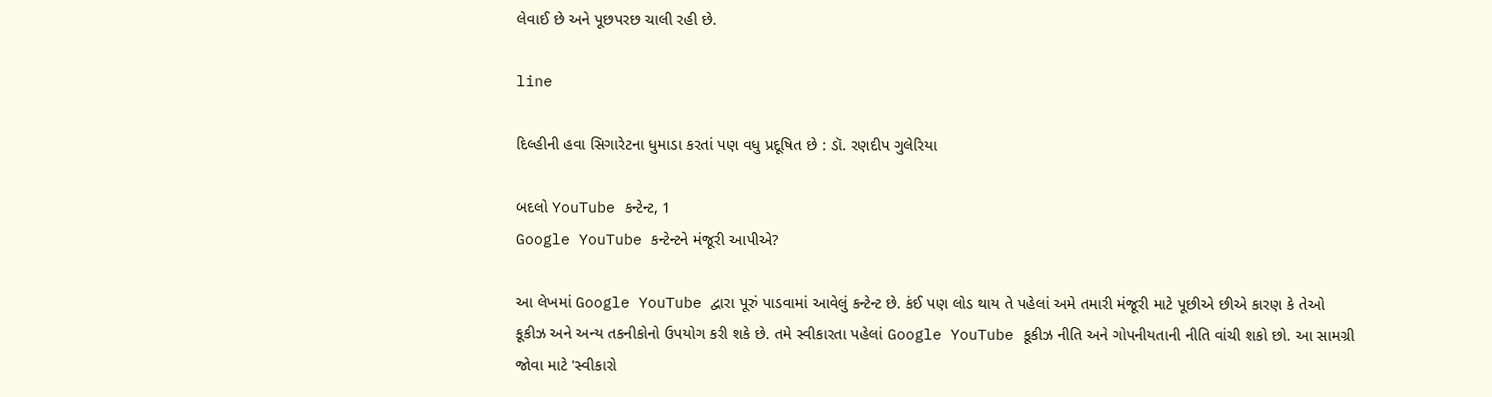લેવાઈ છે અને પૂછપરછ ચાલી રહી છે.

line

દિલ્હીની હવા સિગારેટના ધુમાડા કરતાં પણ વધુ પ્રદૂષિત છે : ડૉ. રણદીપ ગુલેરિયા

બદલો YouTube કન્ટેન્ટ, 1
Google YouTube કન્ટેન્ટને મંજૂરી આપીએ?

આ લેખમાં Google YouTube દ્વારા પૂરું પાડવામાં આવેલું કન્ટેન્ટ છે. કંઈ પણ લોડ થાય તે પહેલાં અમે તમારી મંજૂરી માટે પૂછીએ છીએ કારણ કે તેઓ કૂકીઝ અને અન્ય તકનીકોનો ઉપયોગ કરી શકે છે. તમે સ્વીકારતા પહેલાં Google YouTube કૂકીઝ નીતિ અને ગોપનીયતાની નીતિ વાંચી શકો છો. આ સામગ્રી જોવા માટે 'સ્વીકારો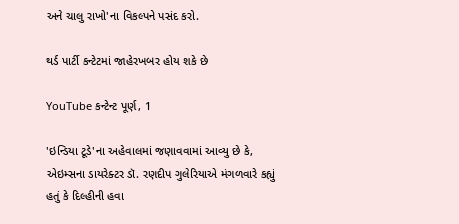અને ચાલુ રાખો'ના વિકલ્પને પસંદ કરો.

થર્ડ પાર્ટી કન્ટેટમાં જાહેરખબર હોય શકે છે

YouTube કન્ટેન્ટ પૂર્ણ, 1

'ઇન્ડિયા ટૂડે'ના અહેવાલમાં જણાવવામાં આવ્યુ છે કે, એઇમ્સના ડાયરેક્ટર ડૉ. રણદીપ ગુલેરિયાએ મંગળવારે કહ્યું હતું કે દિલ્હીની હવા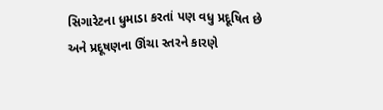સિગારેટના ધુમાડા કરતાં પણ વધુ પ્રદૂષિત છે અને પ્રદૂષણના ઊંચા સ્તરને કારણે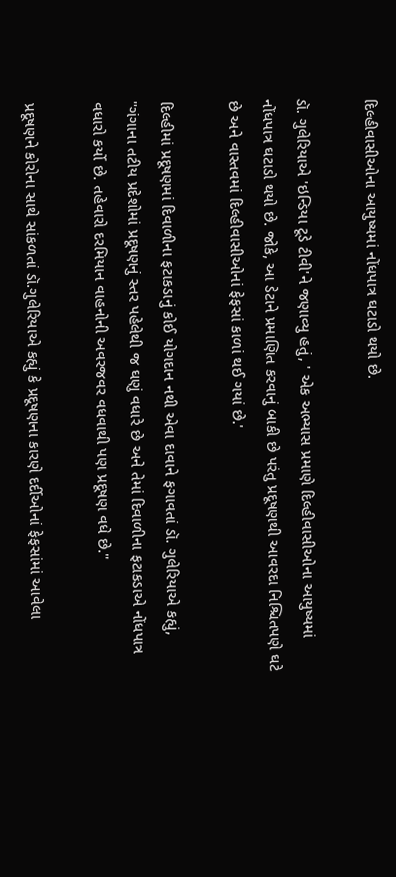દિલ્હીવાસીઓના આયુષ્યમાં નોંધપાત્ર ઘટાડો થયો છે.

ડૉ. ગુલેરિયાએ 'ઇન્ડિયા ટૂડે ટીવી'ને જણાવ્યુ હતું, ' એક અભ્યાસ પ્રમાણે દિલ્હીવાસીઓના આયુષ્યમાં નોંધપાત્ર ઘટાડો થયો છે. જોકે, આ ડેટાને પ્રમાણિત કરવાનું બાકી છે પરંતુ પ્રદૂષણથી આવરદા નિશ્ચિતપણે ઘટે છે અને વાસ્તવમાં દિલ્હીવાસીઓનાં ફેફસાં કાળાં થઈ ગયાં છે.'

દિલ્હીમાં પ્રદૂષણમાં દિવાળીના ફટાકડાનું કોઈ યોગદાન નથી એવા દાવાને ફગાવતાં ડૉ. ગુલેરિયાએ કહ્યું, "ગંગાના તટીય પ્રદેશોમાં પ્રદૂષણનું સ્તર પહેલેથી જ ઘણું વધારે છે અને તેમાં દિવાળીના ફટાકડાએ નોંધપાત્ર વધારો કર્યો છે. તહેવારો દરમિયાન વાહનોની અવરજવર વધવાથી પણ પ્રદૂષણ વધે છે."

પ્રદૂષણને કોરોના સાથે સાંકળતાં ડૉ.ગુલેરિયાએ કહ્યું કે પ્રદૂષણના કારણે દર્દીઓનાં ફેફસાંમાં આવેલા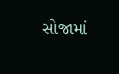સોજામાં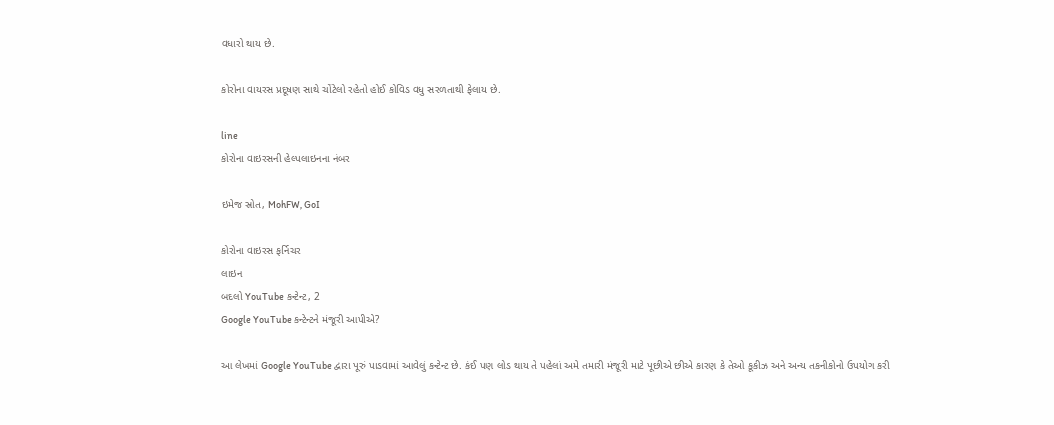વધારો થાય છે.

કોરોના વાયરસ પ્રદૂષણ સાથે ચોંટેલો રહેતો હોઈ કોવિડ વધુ સરળતાથી ફેલાય છે.

line
કોરોના વાઇરસની હેલ્પલાઇનના નંબર

ઇમેજ સ્રોત, MohFW, GoI

કોરોના વાઇરસ ફર્નિચર
લાઇન
બદલો YouTube કન્ટેન્ટ, 2
Google YouTube કન્ટેન્ટને મંજૂરી આપીએ?

આ લેખમાં Google YouTube દ્વારા પૂરું પાડવામાં આવેલું કન્ટેન્ટ છે. કંઈ પણ લોડ થાય તે પહેલાં અમે તમારી મંજૂરી માટે પૂછીએ છીએ કારણ કે તેઓ કૂકીઝ અને અન્ય તકનીકોનો ઉપયોગ કરી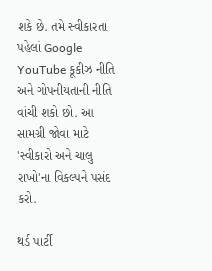શકે છે. તમે સ્વીકારતા પહેલાં Google YouTube કૂકીઝ નીતિ અને ગોપનીયતાની નીતિ વાંચી શકો છો. આ સામગ્રી જોવા માટે 'સ્વીકારો અને ચાલુ રાખો'ના વિકલ્પને પસંદ કરો.

થર્ડ પાર્ટી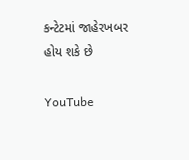કન્ટેટમાં જાહેરખબર હોય શકે છે

YouTube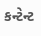કન્ટેન્ટ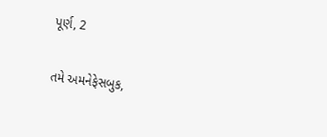પૂર્ણ, 2

તમે અમનેફેસબુક,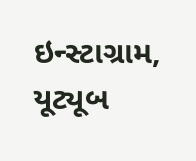ઇન્સ્ટાગ્રામ, યૂટ્યૂબ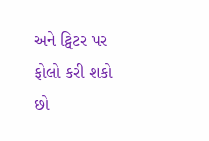અને ટ્વિટર પર ફોલો કરી શકો છો